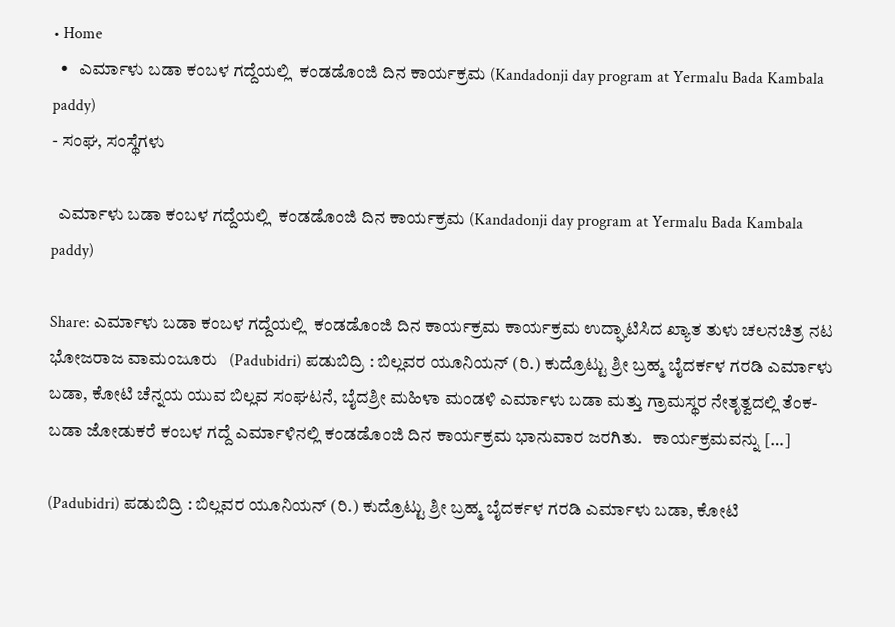• Home
  •   ಎರ್ಮಾಳು ಬಡಾ ಕಂಬಳ ಗದ್ದೆಯಲ್ಲಿ  ಕಂಡಡೊಂಜಿ ದಿನ ಕಾರ್ಯಕ್ರಮ (Kandadonji day program at Yermalu Bada Kambala paddy)
- ಸಂಘ, ಸಂಸ್ಥೆಗಳು

  ಎರ್ಮಾಳು ಬಡಾ ಕಂಬಳ ಗದ್ದೆಯಲ್ಲಿ  ಕಂಡಡೊಂಜಿ ದಿನ ಕಾರ್ಯಕ್ರಮ (Kandadonji day program at Yermalu Bada Kambala paddy)

Share: ಎರ್ಮಾಳು ಬಡಾ ಕಂಬಳ ಗದ್ದೆಯಲ್ಲಿ  ಕಂಡಡೊಂಜಿ ದಿನ ಕಾರ್ಯಕ್ರಮ ಕಾರ್ಯಕ್ರಮ ಉದ್ಘಾಟಿಸಿದ ಖ್ಯಾತ ತುಳು ಚಲನಚಿತ್ರ ನಟ ಭೋಜರಾಜ ವಾಮಂಜೂರು   (Padubidri) ಪಡುಬಿದ್ರಿ : ಬಿಲ್ಲವರ ಯೂನಿಯನ್ (ರಿ.) ಕುದ್ರೊಟ್ಟು ಶ್ರೀ ಬ್ರಹ್ಮ ಬೈದರ್ಕಳ ಗರಡಿ ಎರ್ಮಾಳು ಬಡಾ, ಕೋಟಿ ಚೆನ್ನಯ ಯುವ ಬಿಲ್ಲವ ಸಂಘಟನೆ, ಬೈದಶ್ರೀ ಮಹಿಳಾ ಮಂಡಳಿ ಎರ್ಮಾಳು ಬಡಾ ಮತ್ತು ಗ್ರಾಮಸ್ಥರ ನೇತೃತ್ವದಲ್ಲಿ ತೆಂಕ-ಬಡಾ ಜೋಡುಕರೆ ಕಂಬಳ ಗದ್ದೆ ಎರ್ಮಾಳಿನಲ್ಲಿ ಕಂಡಡೊಂಜಿ ದಿನ ಕಾರ್ಯಕ್ರಮ ಭಾನುವಾರ ಜರಗಿತು.   ಕಾರ್ಯಕ್ರಮವನ್ನು […]

(Padubidri) ಪಡುಬಿದ್ರಿ : ಬಿಲ್ಲವರ ಯೂನಿಯನ್ (ರಿ.) ಕುದ್ರೊಟ್ಟು ಶ್ರೀ ಬ್ರಹ್ಮ ಬೈದರ್ಕಳ ಗರಡಿ ಎರ್ಮಾಳು ಬಡಾ, ಕೋಟಿ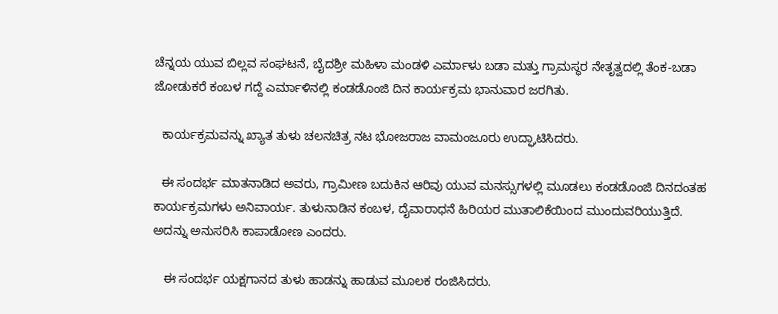ಚೆನ್ನಯ ಯುವ ಬಿಲ್ಲವ ಸಂಘಟನೆ, ಬೈದಶ್ರೀ ಮಹಿಳಾ ಮಂಡಳಿ ಎರ್ಮಾಳು ಬಡಾ ಮತ್ತು ಗ್ರಾಮಸ್ಥರ ನೇತೃತ್ವದಲ್ಲಿ ತೆಂಕ-ಬಡಾ ಜೋಡುಕರೆ ಕಂಬಳ ಗದ್ದೆ ಎರ್ಮಾಳಿನಲ್ಲಿ ಕಂಡಡೊಂಜಿ ದಿನ ಕಾರ್ಯಕ್ರಮ ಭಾನುವಾರ ಜರಗಿತು.

  ಕಾರ್ಯಕ್ರಮವನ್ನು ಖ್ಯಾತ ತುಳು ಚಲನಚಿತ್ರ ನಟ ಭೋಜರಾಜ ವಾಮಂಜೂರು ಉದ್ಘಾಟಿಸಿದರು.

  ಈ ಸಂದರ್ಭ ಮಾತನಾಡಿದ ಅವರು, ಗ್ರಾಮೀಣ ಬದುಕಿನ ಆರಿವು ಯುವ ಮನಸ್ಸುಗಳಲ್ಲಿ ಮೂಡಲು ಕಂಡಡೊಂಜಿ ದಿನದಂತಹ ಕಾರ್ಯಕ್ರಮಗಳು ಅನಿವಾರ್ಯ. ತುಳುನಾಡಿನ ಕಂಬಳ, ದೈವಾರಾಧನೆ ಹಿರಿಯರ ಮುತಾಲಿಕೆಯಿಂದ ಮುಂದುವರಿಯುತ್ತಿದೆ. ಅದನ್ನು ಅನುಸರಿಸಿ ಕಾಪಾಡೋಣ ಎಂದರು.

   ಈ ಸಂದರ್ಭ ಯಕ್ಷಗಾನದ ತುಳು ಹಾಡನ್ನು ಹಾಡುವ ಮೂಲಕ ರಂಜಿಸಿದರು.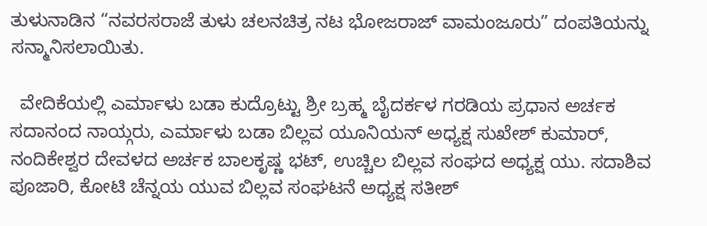ತುಳುನಾಡಿನ “ನವರಸರಾಜೆ ತುಳು ಚಲನಚಿತ್ರ ನಟ ಭೋಜರಾಜ್ ವಾಮಂಜೂರು” ದಂಪತಿಯನ್ನು ಸನ್ಮಾನಿಸಲಾಯಿತು.

  ವೇದಿಕೆಯಲ್ಲಿ ಎರ್ಮಾಳು ಬಡಾ ಕುದ್ರೊಟ್ಟು ಶ್ರೀ ಬ್ರಹ್ಮ ಬೈದರ್ಕಳ ಗರಡಿಯ ಪ್ರಧಾನ ಅರ್ಚಕ ಸದಾನಂದ ನಾಯ್ಗರು, ಎರ್ಮಾಳು ಬಡಾ ಬಿಲ್ಲವ ಯೂನಿಯನ್ ಅಧ್ಯಕ್ಷ ಸುಖೇಶ್ ಕುಮಾರ್, ನಂದಿಕೇಶ್ವರ ದೇವಳದ ಅರ್ಚಕ ಬಾಲಕೃಷ್ಣ ಭಟ್, ಉಚ್ಚಿಲ ಬಿಲ್ಲವ ಸಂಘದ ಅಧ್ಯಕ್ಷ ಯು. ಸದಾಶಿವ ಪೂಜಾರಿ, ಕೋಟಿ ಚೆನ್ನಯ ಯುವ ಬಿಲ್ಲವ ಸಂಘಟನೆ ಅಧ್ಯಕ್ಷ ಸತೀಶ್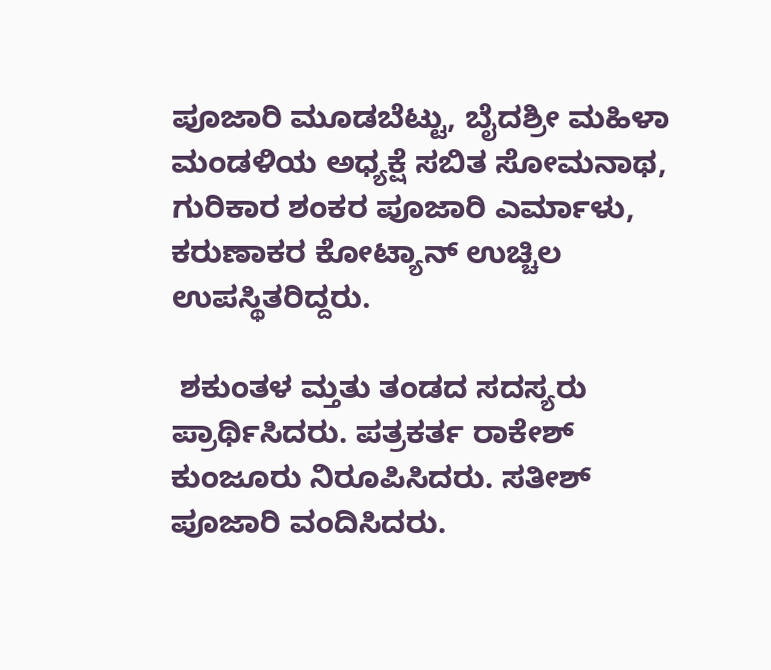ಪೂಜಾರಿ ಮೂಡಬೆಟ್ಟು, ಬೈದಶ್ರೀ ಮಹಿಳಾ ಮಂಡಳಿಯ ಅಧ್ಯಕ್ಷೆ ಸಬಿತ ಸೋಮನಾಥ, ಗುರಿಕಾರ ಶಂಕರ ಪೂಜಾರಿ ಎರ್ಮಾಳು, ಕರುಣಾಕರ ಕೋಟ್ಯಾನ್ ಉಚ್ಚಿಲ ಉಪಸ್ಥಿತರಿದ್ದರು.

 ಶಕುಂತಳ ಮ್ತತು ತಂಡದ ಸದಸ್ಯರು ಪ್ರಾರ್ಥಿಸಿದರು. ಪತ್ರಕರ್ತ ರಾಕೇಶ್ ಕುಂಜೂರು ನಿರೂಪಿಸಿದರು. ಸತೀಶ್ ಪೂಜಾರಿ ವಂದಿಸಿದರು.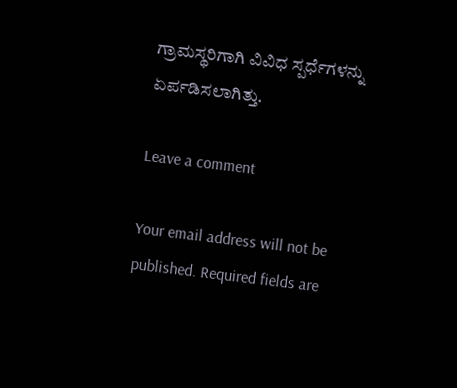ಗ್ರಾಮಸ್ಥರಿಗಾಗಿ ವಿವಿಧ ಸ್ಪರ್ಧೆಗಳನ್ನು ಏರ್ಪಡಿಸಲಾಗಿತ್ತು.

Leave a comment

Your email address will not be published. Required fields are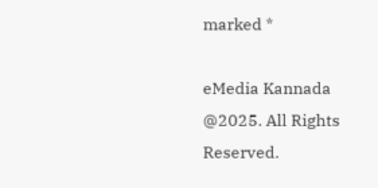marked *

eMedia Kannada  @2025. All Rights Reserved.